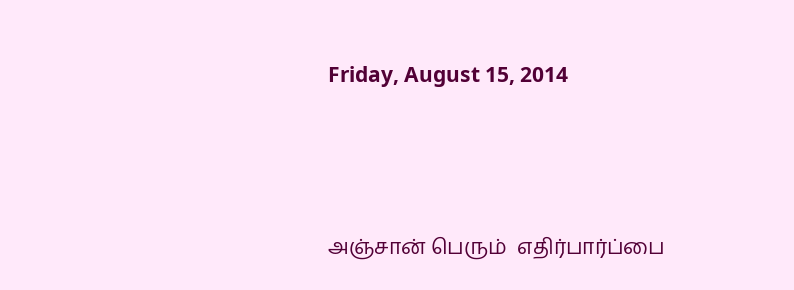Friday, August 15, 2014




அஞ்சான் பெரும்  எதிர்பார்ப்பை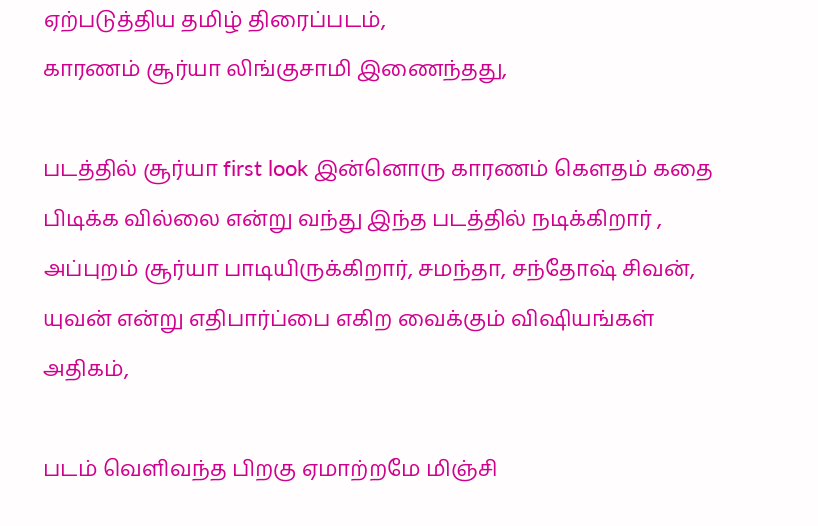ஏற்படுத்திய தமிழ் திரைப்படம்,
காரணம் சூர்யா லிங்குசாமி இணைந்தது,

படத்தில் சூர்யா first look இன்னொரு காரணம் கெளதம் கதை பிடிக்க வில்லை என்று வந்து இந்த படத்தில் நடிக்கிறார் , அப்புறம் சூர்யா பாடியிருக்கிறார், சமந்தா, சந்தோஷ் சிவன், யுவன் என்று எதிபார்ப்பை எகிற வைக்கும் விஷியங்கள் அதிகம்,

படம் வெளிவந்த பிறகு ஏமாற்றமே மிஞ்சி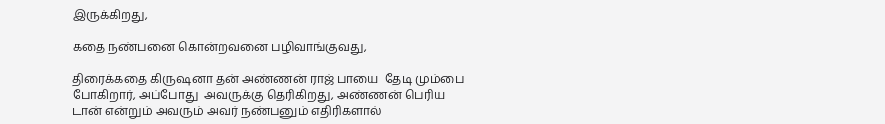இருக்கிறது,

கதை நண்பனை கொன்றவனை பழிவாங்குவது,

திரைக்கதை கிருஷனா தன் அண்ணன் ராஜ் பாயை  தேடி மும்பை போகிறார், அப்போது  அவருக்கு தெரிகிறது, அண்ணன் பெரிய டான் என்றும் அவரும் அவர் நண்பனும் எதிரிகளால்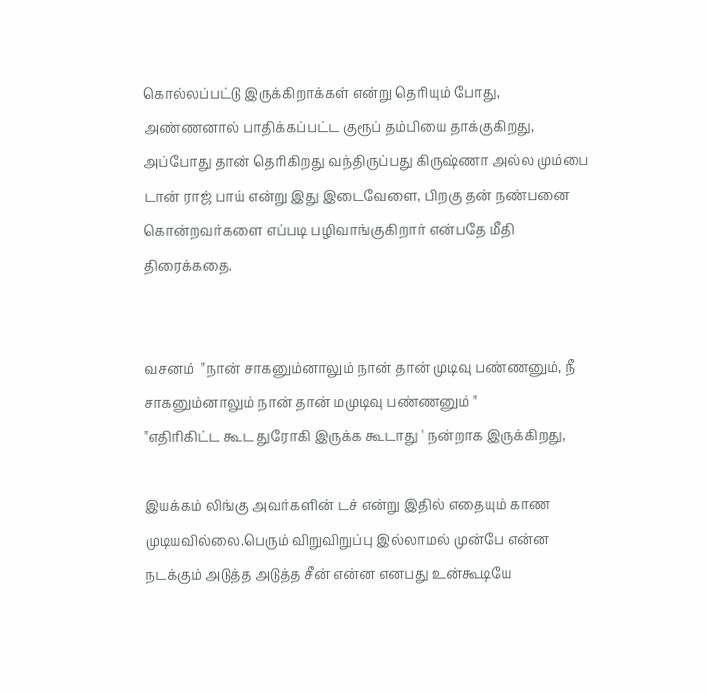கொல்லப்பட்டு இருக்கிறாக்கள் என்று தெரியும் போது, அண்ணனால் பாதிக்கப்பட்ட குரூப் தம்பியை தாக்குகிறது, அப்போது தான் தெரிகிறது வந்திருப்பது கிருஷ்ணா அல்ல மும்பை டான் ராஜ் பாய் என்று இது இடைவேளை, பிறகு தன் நண்பனை கொன்றவர்களை எப்படி பழிவாங்குகிறார் என்பதே மீதி திரைக்கதை.


வசனம்  "நான் சாகனும்னாலும் நான் தான் முடிவு பண்ணனும், நீ சாகனும்னாலும் நான் தான் மமுடிவு பண்ணனும் "
"எதிரிகிட்ட கூட துரோகி இருக்க கூடாது ' நன்றாக இருக்கிறது,

இயக்கம் லிங்கு அவர்களின் டச் என்று இதில் எதையும் காண முடியவில்லை.பெரும் விறுவிறுப்பு இல்லாமல் முன்பே என்ன நடக்கும் அடுத்த அடுத்த சீன் என்ன எனபது உன்கூடியே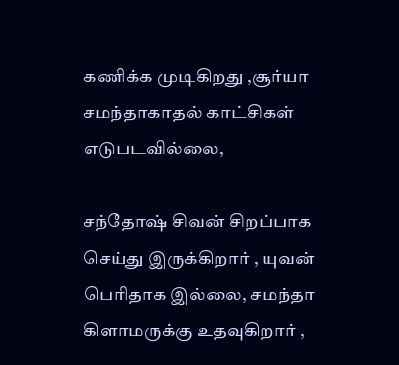கணிக்க முடிகிறது ,சூர்யா சமந்தாகாதல் காட்சிகள் எடுபடவில்லை,

சந்தோஷ் சிவன் சிறப்பாக செய்து இருக்கிறார் , யுவன் பெரிதாக இல்லை, சமந்தா கிளாமருக்கு உதவுகிறார் ,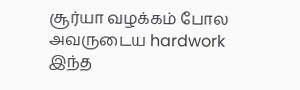சூர்யா வழக்கம் போல அவருடைய hardwork இந்த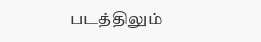படத்திலும்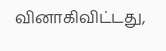வினாகிவிட்டது,